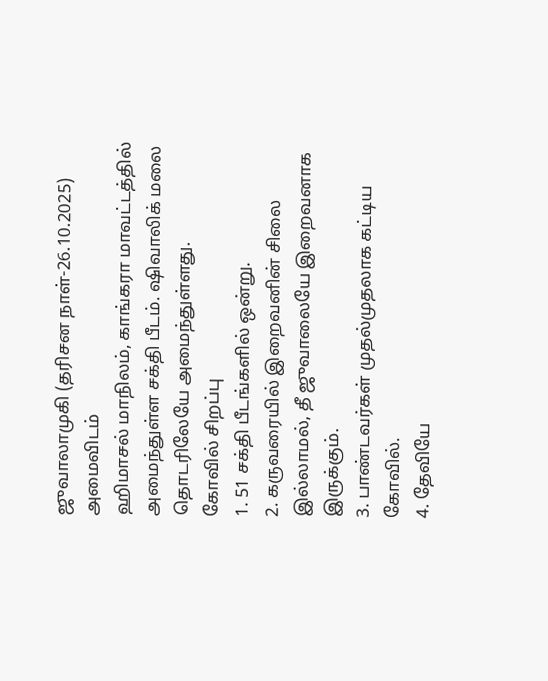ஜுவாலாமுகி (தரிசன நாள்-26.10.2025)
அமைவிடம்
ஹிமாசல் மாநிலம், காங்கரா மாவட்டத்தில் அமைந்துள்ள சக்தி பீடம். ஷிவாலிக் மலை தொடரிலேயே அமைந்துள்ளது.
கோவில் சிறப்பு
1. 51 சக்தி பீடங்களில் ஒன்று.
2. கருவரையில் இறைவனின் சிலை இல்லாமல், தீ ஜுவாலையே இறைவனாக இருக்கும்.
3. பாண்டவர்கள் முதல்முதலாக கட்டிய கோவில்.
4. தேவியே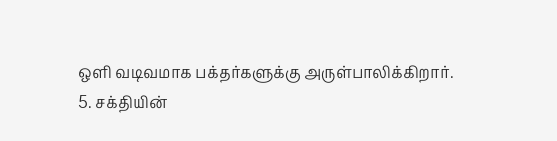ஒளி வடிவமாக பக்தர்களுக்கு அருள்பாலிக்கிறார்.
5. சக்தியின்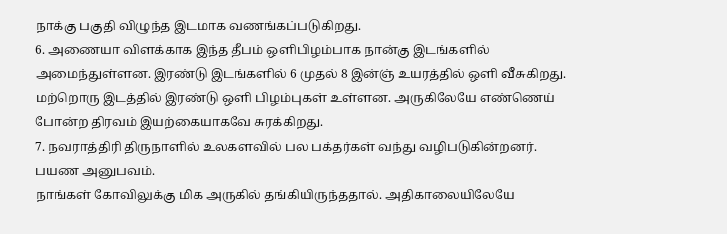நாக்கு பகுதி விழுந்த இடமாக வணங்கப்படுகிறது.
6. அணையா விளக்காக இந்த தீபம் ஒளிபிழம்பாக நான்கு இடங்களில் அமைந்துள்ளன. இரண்டு இடங்களில் 6 முதல் 8 இன்ஞ் உயரத்தில் ஒளி வீசுகிறது. மற்றொரு இடத்தில் இரண்டு ஒளி பிழம்புகள் உள்ளன. அருகிலேயே எண்ணெய் போன்ற திரவம் இயற்கையாகவே சுரக்கிறது.
7. நவராத்திரி திருநாளில் உலகளவில் பல பக்தர்கள் வந்து வழிபடுகின்றனர்.
பயண அனுபவம்.
நாங்கள் கோவிலுக்கு மிக அருகில் தங்கியிருந்ததால். அதிகாலையிலேயே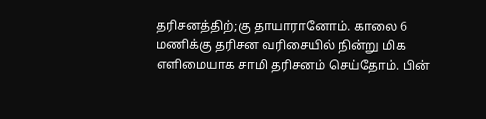தரிசனத்திற்;கு தாயாரானோம். காலை 6 மணிக்கு தரிசன வரிசையில் நின்று மிக எளிமையாக சாமி தரிசனம் செய்தோம். பின்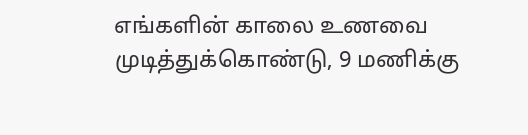எங்களின் காலை உணவை முடித்துக்கொண்டு, 9 மணிக்கு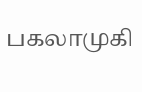பகலாமுகி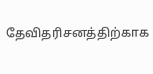தேவிதரிசனத்திற்காக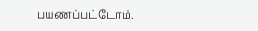பயணப்பட்டோம்.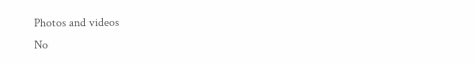Photos and videos
No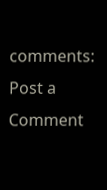comments:
Post a Comment